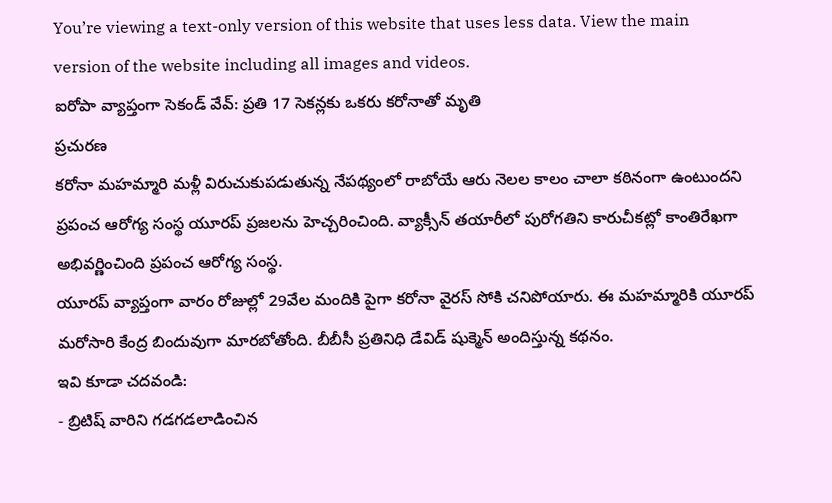You’re viewing a text-only version of this website that uses less data. View the main version of the website including all images and videos.
ఐరోపా వ్యాప్తంగా సెకండ్ వేవ్: ప్రతి 17 సెకన్లకు ఒకరు కరోనాతో మృతి
ప్రచురణ
కరోనా మహమ్మారి మళ్లీ విరుచుకుపడుతున్న నేపథ్యంలో రాబోయే ఆరు నెలల కాలం చాలా కఠినంగా ఉంటుందని ప్రపంచ ఆరోగ్య సంస్థ యూరప్ ప్రజలను హెచ్చరించింది. వ్యాక్సీన్ తయారీలో పురోగతిని కారుచీకట్లో కాంతిరేఖగా అభివర్ణించింది ప్రపంచ ఆరోగ్య సంస్థ.
యూరప్ వ్యాప్తంగా వారం రోజుల్లో 29వేల మందికి పైగా కరోనా వైరస్ సోకి చనిపోయారు. ఈ మహమ్మారికి యూరప్ మరోసారి కేంద్ర బిందువుగా మారబోతోంది. బీబీసీ ప్రతినిధి డేవిడ్ షుక్మెన్ అందిస్తున్న కథనం.
ఇవి కూడా చదవండి:
- బ్రిటిష్ వారిని గడగడలాడించిన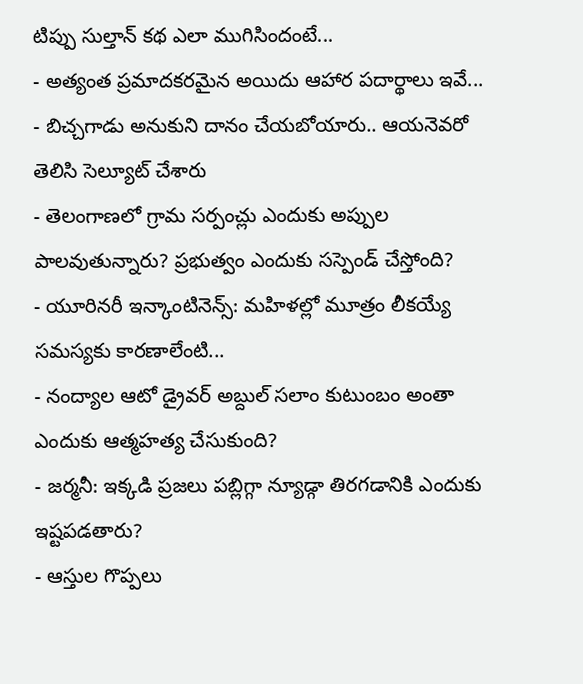టిప్పు సుల్తాన్ కథ ఎలా ముగిసిందంటే...
- అత్యంత ప్రమాదకరమైన అయిదు ఆహార పదార్థాలు ఇవే...
- బిచ్చగాడు అనుకుని దానం చేయబోయారు.. ఆయనెవరో తెలిసి సెల్యూట్ చేశారు
- తెలంగాణలో గ్రామ సర్పంచ్లు ఎందుకు అప్పుల పాలవుతున్నారు? ప్రభుత్వం ఎందుకు సస్పెండ్ చేస్తోంది?
- యూరినరీ ఇన్కాంటినెన్స్: మహిళల్లో మూత్రం లీకయ్యే సమస్యకు కారణాలేంటి...
- నంద్యాల ఆటో డ్రైవర్ అబ్దుల్ సలాం కుటుంబం అంతా ఎందుకు ఆత్మహత్య చేసుకుంది?
- జర్మనీ: ఇక్కడి ప్రజలు పబ్లిగ్గా న్యూడ్గా తిరగడానికి ఎందుకు ఇష్టపడతారు?
- ఆస్తుల గొప్పలు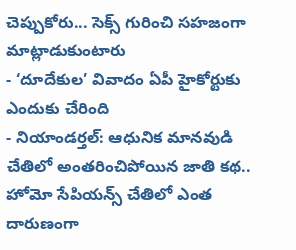చెప్పుకోరు... సెక్స్ గురించి సహజంగా మాట్లాడుకుంటారు
- ‘దూదేకుల’ వివాదం ఏపీ హైకోర్టుకు ఎందుకు చేరింది
- నియాండర్తల్: ఆధునిక మానవుడి చేతిలో అంతరించిపోయిన జాతి కథ.. హోమో సేపియన్స్ చేతిలో ఎంత దారుణంగా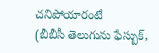చనిపోయారంటే
(బీబీసీ తెలుగును ఫేస్బుక్,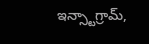ఇన్స్టాగ్రామ్,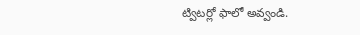ట్విటర్లో ఫాలో అవ్వండి.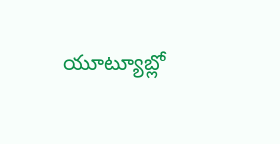యూట్యూబ్లో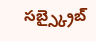సబ్స్క్రైబ్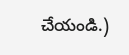చేయండి.)